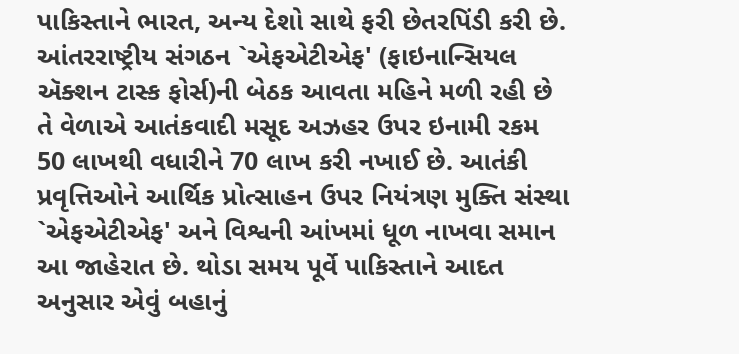પાકિસ્તાને ભારત, અન્ય દેશો સાથે ફરી છેતરપિંડી કરી છે. આંતરરાષ્ટ્રીય સંગઠન `એફએટીએફ' (ફાઇનાન્સિયલ ઍક્શન ટાસ્ક ફોર્સ)ની બેઠક આવતા મહિને મળી રહી છે તે વેળાએ આતંકવાદી મસૂદ અઝહર ઉપર ઇનામી રકમ 50 લાખથી વધારીને 70 લાખ કરી નખાઈ છે. આતંકી પ્રવૃત્તિઓને આર્થિક પ્રોત્સાહન ઉપર નિયંત્રણ મુક્તિ સંસ્થા `એફએટીએફ' અને વિશ્વની આંખમાં ધૂળ નાખવા સમાન આ જાહેરાત છે. થોડા સમય પૂર્વે પાકિસ્તાને આદત અનુસાર એવું બહાનું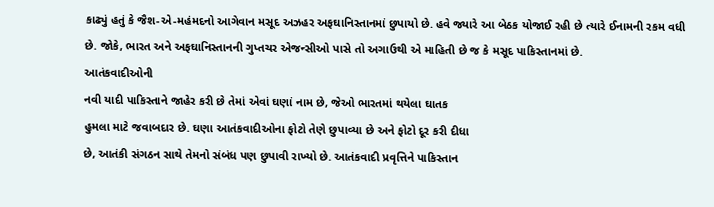કાઢ્યું હતું કે જૈશ-એ-મહંમદનો આગેવાન મસૂદ અઝહર અફઘાનિસ્તાનમાં છુપાયો છે. હવે જ્યારે આ બેઠક યોજાઈ રહી છે ત્યારે ઈનામની રકમ વધી છે. જોકે, ભારત અને અફઘાનિસ્તાનની ગુપ્તચર એજન્સીઓ પાસે તો અગાઉથી એ માહિતી છે જ કે મસૂદ પાકિસ્તાનમાં છે.
આતંકવાદીઓની
નવી યાદી પાકિસ્તાને જાહેર કરી છે તેમાં એવાં ઘણાં નામ છે, જેઓ ભારતમાં થયેલા ઘાતક
હુમલા માટે જવાબદાર છે. ઘણા આતંકવાદીઓના ફોટો તેણે છુપાવ્યા છે અને ફોટો દૂર કરી દીધા
છે, આતંકી સંગઠન સાથે તેમનો સંબંધ પણ છુપાવી રાખ્યો છે. આતંકવાદી પ્રવૃત્તિને પાકિસ્તાન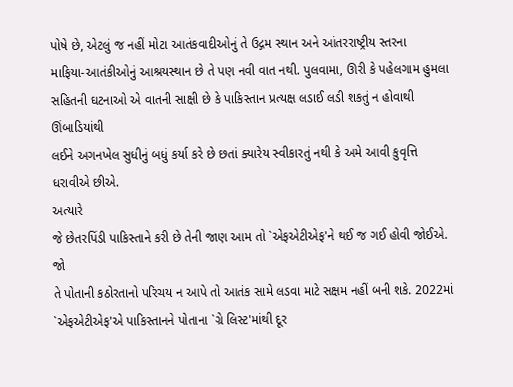પોષે છે, એટલું જ નહીં મોટા આતંકવાદીઓનું તે ઉદ્ગમ સ્થાન અને આંતરરાષ્ટ્રીય સ્તરના
માફિયા-આતંકીઓનું આશ્રયસ્થાન છે તે પણ નવી વાત નથી. પુલવામા, ઊરી કે પહેલગામ હુમલા
સહિતની ઘટનાઓ એ વાતની સાક્ષી છે કે પાકિસ્તાન પ્રત્યક્ષ લડાઈ લડી શકતું ન હોવાથી ઊંબાડિયાંથી
લઈને અગનખેલ સુધીનું બધું કર્યા કરે છે છતાં ક્યારેય સ્વીકારતું નથી કે અમે આવી કુવૃત્તિ
ધરાવીએ છીએ.
અત્યારે
જે છેતરપિંડી પાકિસ્તાને કરી છે તેની જાણ આમ તો `એફએટીએફ'ને થઈ જ ગઈ હોવી જોઈએ. જો
તે પોતાની કઠોરતાનો પરિચય ન આપે તો આતંક સામે લડવા માટે સક્ષમ નહીં બની શકે. 2022માં
`એફએટીએફ'એ પાકિસ્તાનને પોતાના `ગ્રે લિસ્ટ'માંથી દૂર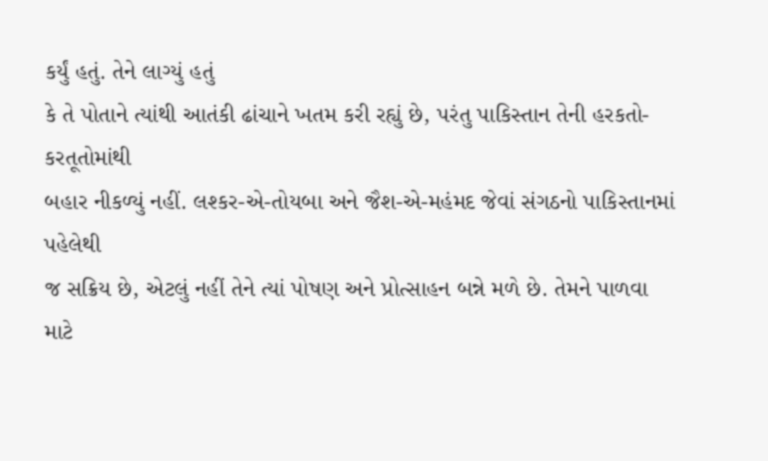કર્યું હતું. તેને લાગ્યું હતું
કે તે પોતાને ત્યાંથી આતંકી ઢાંચાને ખતમ કરી રહ્યું છે, પરંતુ પાકિસ્તાન તેની હરકતો-કરતૂતોમાંથી
બહાર નીકળ્યું નહીં. લશ્કર-એ-તોયબા અને જૈશ-એ-મહંમદ જેવાં સંગઠનો પાકિસ્તાનમાં પહેલેથી
જ સક્રિય છે, એટલું નહીં તેને ત્યાં પોષણ અને પ્રોત્સાહન બન્ને મળે છે. તેમને પાળવા
માટે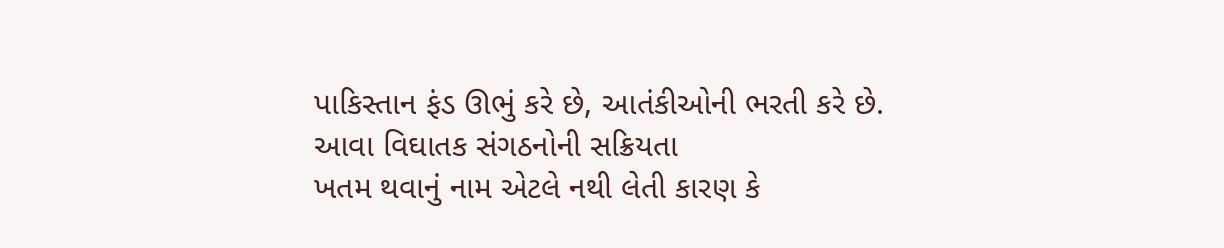પાકિસ્તાન ફંડ ઊભું કરે છે, આતંકીઓની ભરતી કરે છે. આવા વિઘાતક સંગઠનોની સક્રિયતા
ખતમ થવાનું નામ એટલે નથી લેતી કારણ કે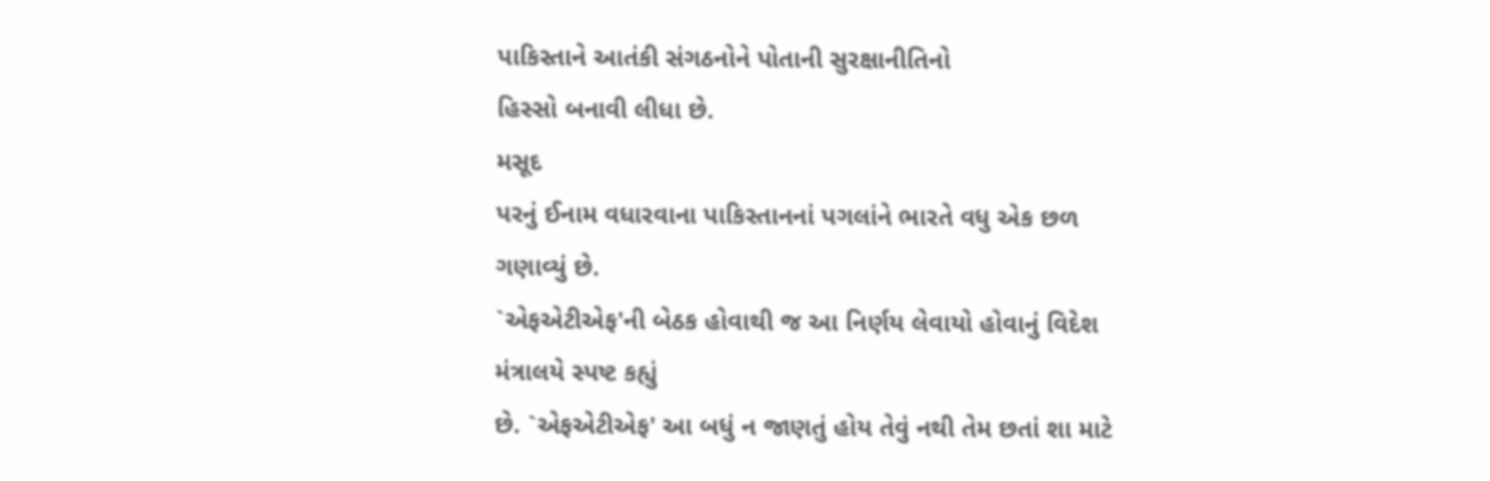પાકિસ્તાને આતંકી સંગઠનોને પોતાની સુરક્ષાનીતિનો
હિસ્સો બનાવી લીધા છે.
મસૂદ
પરનું ઈનામ વધારવાના પાકિસ્તાનનાં પગલાંને ભારતે વધુ એક છળ ગણાવ્યું છે.
`એફએટીએફ'ની બેઠક હોવાથી જ આ નિર્ણય લેવાયો હોવાનું વિદેશ મંત્રાલયે સ્પષ્ટ કહ્યું
છે. `એફએટીએફ' આ બધું ન જાણતું હોય તેવું નથી તેમ છતાં શા માટે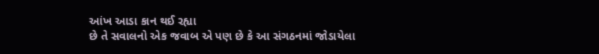આંખ આડા કાન થઈ રહ્યા
છે તે સવાલનો એક જવાબ એ પણ છે કે આ સંગઠનમાં જોડાયેલા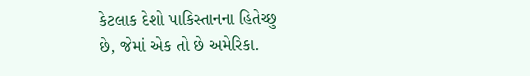કેટલાક દેશો પાકિસ્તાનના હિતેચ્છુ
છે, જેમાં એક તો છે અમેરિકા.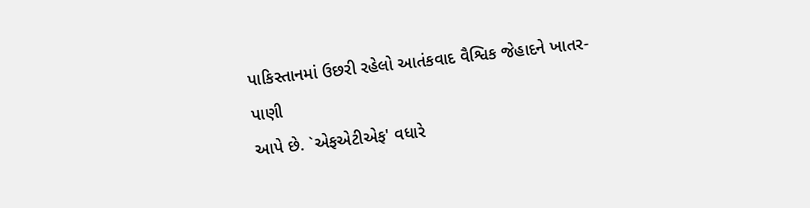પાકિસ્તાનમાં ઉછરી રહેલો આતંકવાદ વૈશ્વિક જેહાદને ખાતર-પાણી
આપે છે. `એફએટીએફ' વધારે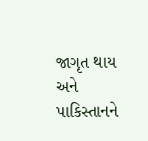જાગૃત થાય અને પાકિસ્તાનને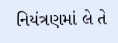નિયંત્રણમાં લે તે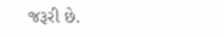જરૂરી છે.